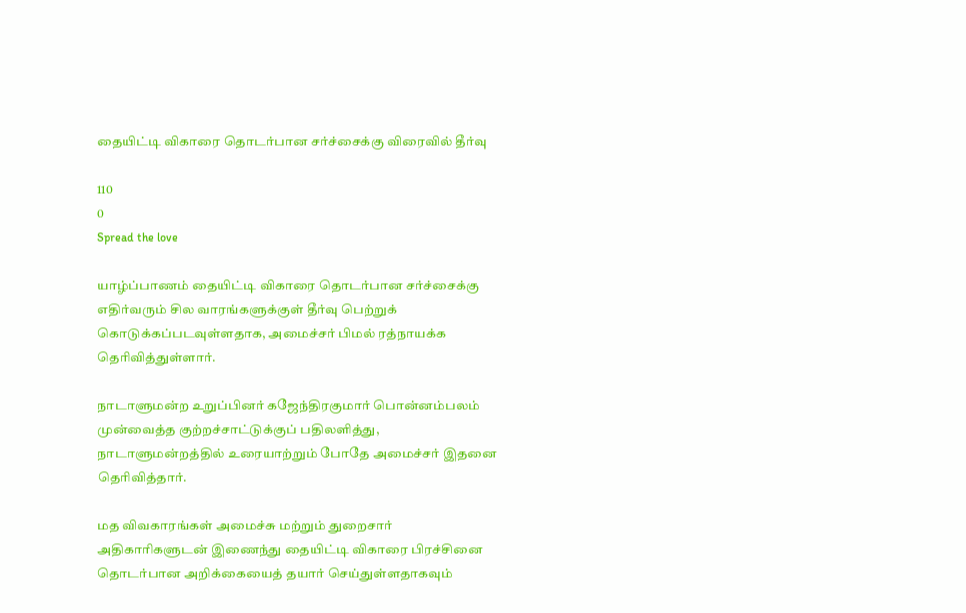தையிட்டி விகாரை தொடர்பான சர்ச்சைக்கு விரைவில் தீர்வு

110
0
Spread the love

யாழ்ப்பாணம் தையிட்டி விகாரை தொடர்பான சர்ச்சைக்கு எதிர்வரும் சில வாரங்களுக்குள் தீர்வு பெற்றுக் கொடுக்கப்படவுள்ளதாக, அமைச்சர் பிமல் ரத்நாயக்க தெரிவித்துள்ளார்.

நாடாளுமன்ற உறுப்பினர் கஜேந்திரகுமார் பொன்னம்பலம் முன்வைத்த குற்றச்சாட்டுக்குப் பதிலளித்து, நாடாளுமன்றத்தில் உரையாற்றும் போதே அமைச்சர் இதனை தெரிவித்தார்.

மத விவகாரங்கள் அமைச்சு மற்றும் துறைசார் அதிகாரிகளுடன் இணைந்து தையிட்டி விகாரை பிரச்சினை தொடர்பான அறிக்கையைத் தயார் செய்துள்ளதாகவும்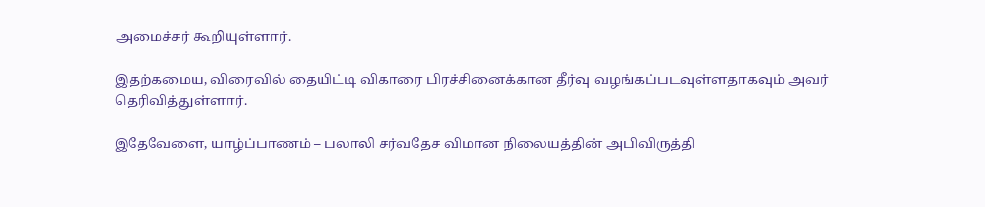அமைச்சர் கூறியுள்ளார்.

இதற்கமைய, விரைவில் தையிட்டி விகாரை பிரச்சினைக்கான தீர்வு வழங்கப்படவுள்ளதாகவும் அவர் தெரிவித்துள்ளார்.

இதேவேளை, யாழ்ப்பாணம் – பலாலி சர்வதேச விமான நிலையத்தின் அபிவிருத்தி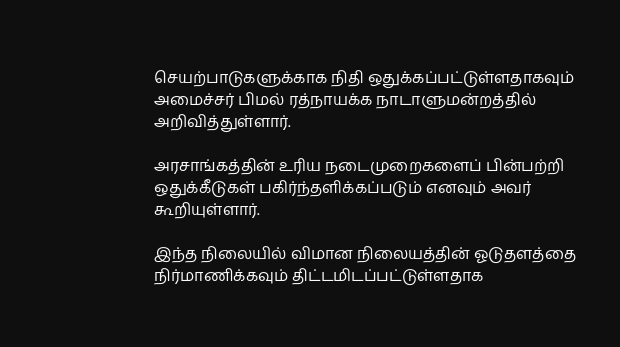செயற்பாடுகளுக்காக நிதி ஒதுக்கப்பட்டுள்ளதாகவும் அமைச்சர் பிமல் ரத்நாயக்க நாடாளுமன்றத்தில் அறிவித்துள்ளார்.

அரசாங்கத்தின் உரிய நடைமுறைகளைப் பின்பற்றி ஒதுக்கீடுகள் பகிர்ந்தளிக்கப்படும் எனவும் அவர் கூறியுள்ளார்.

இந்த நிலையில் விமான நிலையத்தின் ஓடுதளத்தை நிர்மாணிக்கவும் திட்டமிடப்பட்டுள்ளதாக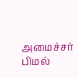அமைச்சர் பிமல்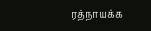ரத்நாயக்க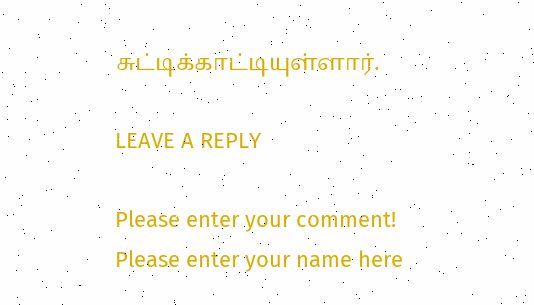சுட்டிக்காட்டியுள்ளார்.

LEAVE A REPLY

Please enter your comment!
Please enter your name here